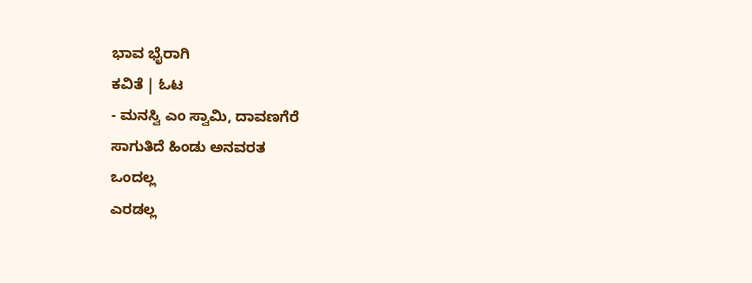ಭಾವ ಭೈರಾಗಿ
ಕವಿತೆ | ಓಟ
- ಮನಸ್ವಿ ಎಂ ಸ್ವಾಮಿ, ದಾವಣಗೆರೆ
ಸಾಗುತಿದೆ ಹಿಂಡು ಅನವರತ
ಒಂದಲ್ಲ
ಎರಡಲ್ಲ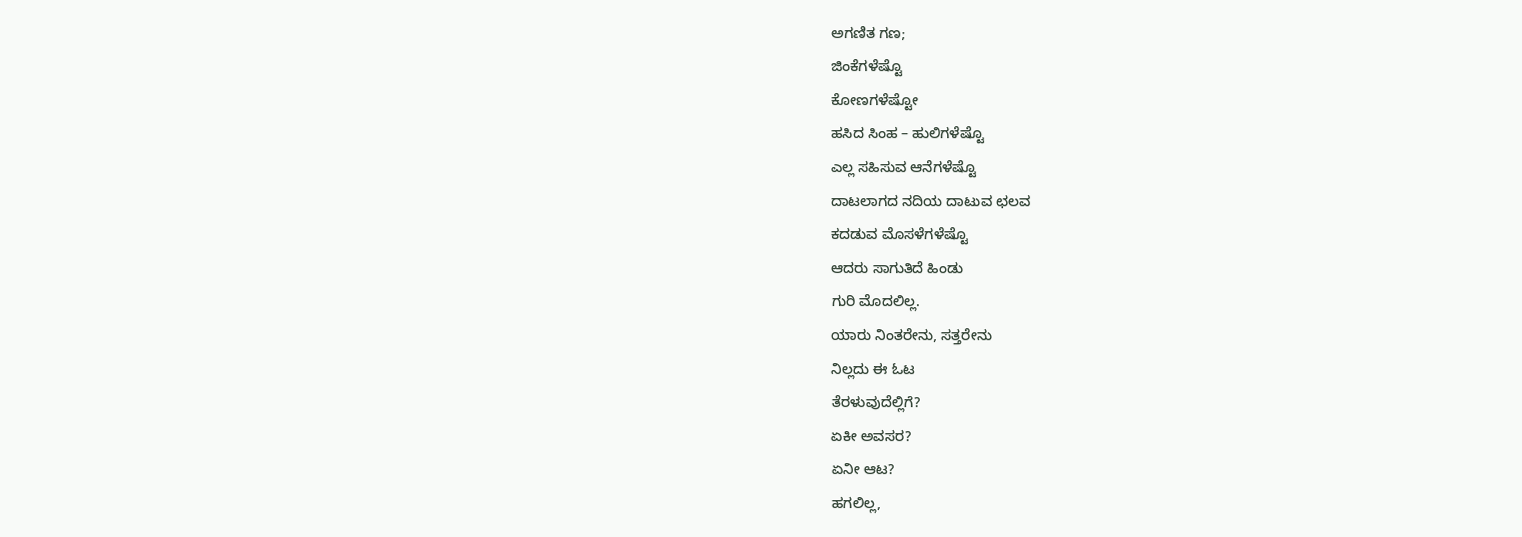ಅಗಣಿತ ಗಣ;
ಜಿಂಕೆಗಳೆಷ್ಟೊ
ಕೋಣಗಳೆಷ್ಟೋ
ಹಸಿದ ಸಿಂಹ – ಹುಲಿಗಳೆಷ್ಟೊ
ಎಲ್ಲ ಸಹಿಸುವ ಆನೆಗಳೆಷ್ಟೊ
ದಾಟಲಾಗದ ನದಿಯ ದಾಟುವ ಛಲವ
ಕದಡುವ ಮೊಸಳೆಗಳೆಷ್ಟೊ
ಆದರು ಸಾಗುತಿದೆ ಹಿಂಡು
ಗುರಿ ಮೊದಲಿಲ್ಲ.
ಯಾರು ನಿಂತರೇನು, ಸತ್ತರೇನು
ನಿಲ್ಲದು ಈ ಓಟ
ತೆರಳುವುದೆಲ್ಲಿಗೆ?
ಏಕೀ ಅವಸರ?
ಏನೀ ಆಟ?
ಹಗಲಿಲ್ಲ,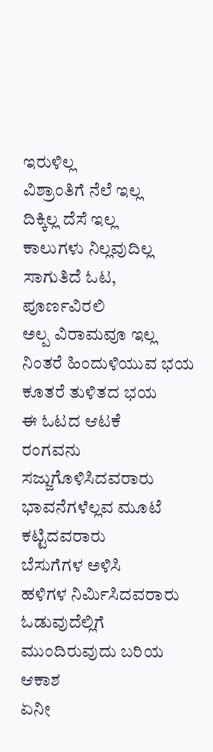ಇರುಳಿಲ್ಲ
ವಿಶ್ರಾಂತಿಗೆ ನೆಲೆ ಇಲ್ಲ
ದಿಕ್ಕಿಲ್ಲ ದೆಸೆ ಇಲ್ಲ
ಕಾಲುಗಳು ನಿಲ್ಲವುದಿಲ್ಲ
ಸಾಗುತಿದೆ ಓಟ, ಪೂರ್ಣವಿರಲಿ
ಅಲ್ಪ ವಿರಾಮವೂ ಇಲ್ಲ
ನಿಂತರೆ ಹಿಂದುಳಿಯುವ ಭಯ
ಕೂತರೆ ತುಳಿತದ ಭಯ
ಈ ಓಟದ ಆಟಕೆ
ರಂಗವನು ಸಜ್ಜುಗೊಳಿಸಿದವರಾರು
ಭಾವನೆಗಳೆಲ್ಲವ ಮೂಟೆ ಕಟ್ಟಿದವರಾರು
ಬೆಸುಗೆಗಳ ಅಳಿಸಿ
ಹಳಿಗಳ ನಿರ್ಮಿಸಿದವರಾರು
ಓಡುವುದೆಲ್ಲಿಗೆ
ಮುಂದಿರುವುದು ಬರಿಯ ಆಕಾಶ
ಏನೀ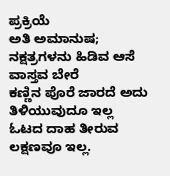ಪ್ರಕ್ರಿಯೆ
ಅತಿ ಅಮಾನುಷ;
ನಕ್ಷತ್ರಗಳನು ಹಿಡಿವ ಆಸೆ
ವಾಸ್ತವ ಬೇರೆ
ಕಣ್ಣಿನ ಪೊರೆ ಜಾರದೆ ಅದು ತಿಳಿಯುವುದೂ ಇಲ್ಲ
ಓಟದ ದಾಹ ತೀರುವ
ಲಕ್ಷಣವೂ ಇಲ್ಲ.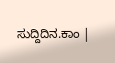ಸುದ್ದಿದಿನ.ಕಾಂ |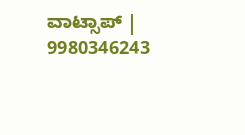ವಾಟ್ಸಾಪ್ | 9980346243